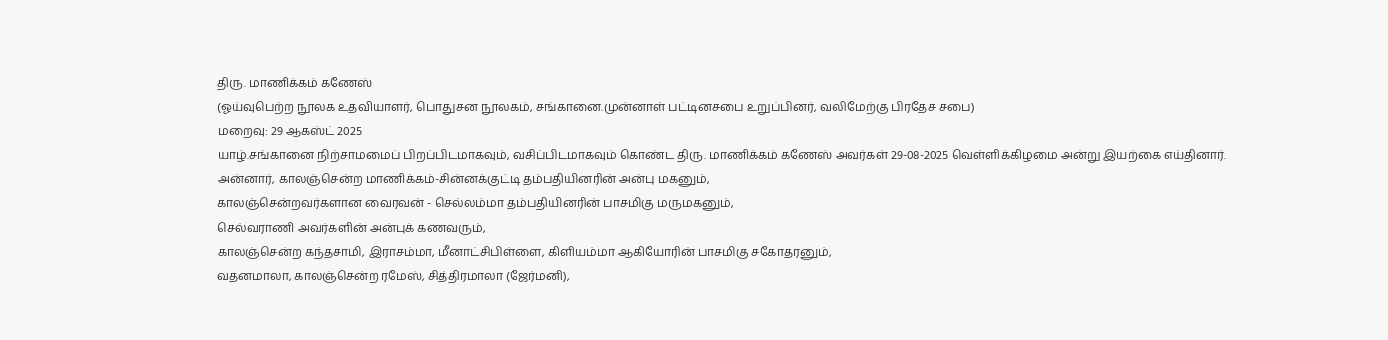திரு. மாணிக்கம் கணேஸ்
(ஓய்வுபெற்ற நூலக உதவியாளர், பொதுசன நூலகம், சங்கானை.முன்னாள் பட்டினசபை உறுப்பினர், வலிமேற்கு பிரதேச சபை)
மறைவு: 29 ஆகஸ்ட் 2025
யாழ்.சங்கானை நிற்சாமமைப் பிறப்பிடமாகவும், வசிப்பிடமாகவும் கொண்ட திரு. மாணிக்கம் கணேஸ் அவர்கள் 29-08-2025 வெள்ளிக்கிழமை அன்று இயற்கை எய்தினார்.
அன்னார், காலஞ்சென்ற மாணிக்கம்-சின்னக்குட்டி தம்பதியினரின் அன்பு மகனும்,
காலஞ்சென்றவர்களான வைரவன் - செல்லம்மா தம்பதியினரின் பாசமிகு மருமகனும்,
செல்வராணி அவர்களின் அன்புக் கணவரும்,
காலஞ்சென்ற கந்தசாமி, இராசம்மா, மீனாட்சிபிள்ளை, கிளியம்மா ஆகியோரின் பாசமிகு சகோதரனும்,
வதனமாலா, காலஞ்சென்ற ரமேஸ், சித்திரமாலா (ஜேர்மனி),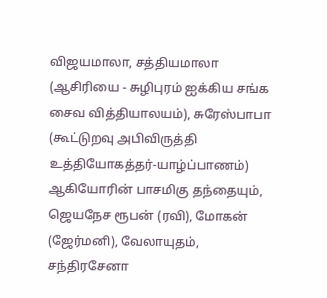விஜயமாலா, சத்தியமாலா (ஆசிரியை - சுழிபுரம் ஐக்கிய சங்க சைவ வித்தியாலயம்), சுரேஸ்பாபா (கூட்டுறவு அபிவிருத்தி உத்தியோகத்தர்-யாழ்ப்பாணம்) ஆகியோரின் பாசமிகு தந்தையும்,
ஜெயநேச ரூபன் (ரவி), மோகன் (ஜேர்மனி), வேலாயுதம், சந்திரசேனா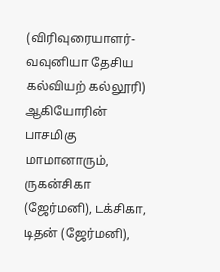(விரிவுரையாளர்-வவுனியா தேசிய கல்வியற் கல்லூரி) ஆகியோரின் பாசமிகு மாமானாரும்,
ருகன்சிகா (ஜேர்மனி), டக்சிகா, டிதன் (ஜேர்மனி),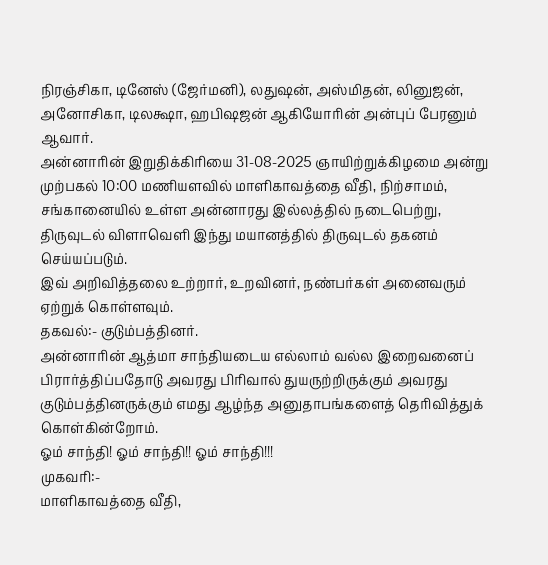நிரஞ்சிகா, டினேஸ் (ஜேர்மனி), லதுஷன், அஸ்மிதன், லினுஜன், அனோசிகா, டிலக்ஷா, ஹபிஷஜன் ஆகியோரின் அன்புப் பேரனும் ஆவார்.
அன்னாரின் இறுதிக்கிரியை 31-08-2025 ஞாயிற்றுக்கிழமை அன்று முற்பகல் 10:00 மணியளவில் மாளிகாவத்தை வீதி, நிற்சாமம், சங்கானையில் உள்ள அன்னாரது இல்லத்தில் நடைபெற்று, திருவுடல் விளாவெளி இந்து மயானத்தில் திருவுடல் தகனம் செய்யப்படும்.
இவ் அறிவித்தலை உற்றார், உறவினர், நண்பர்கள் அனைவரும் ஏற்றுக் கொள்ளவும்.
தகவல்:- குடும்பத்தினர்.
அன்னாரின் ஆத்மா சாந்தியடைய எல்லாம் வல்ல இறைவனைப் பிரார்த்திப்பதோடு அவரது பிரிவால் துயருற்றிருக்கும் அவரது குடும்பத்தினருக்கும் எமது ஆழ்ந்த அனுதாபங்களைத் தெரிவித்துக் கொள்கின்றோம்.
ஓம் சாந்தி! ஓம் சாந்தி!! ஓம் சாந்தி!!!
முகவரி:-
மாளிகாவத்தை வீதி,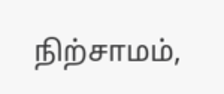நிற்சாமம்,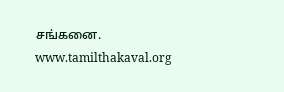சங்கனை.
www.tamilthakaval.org